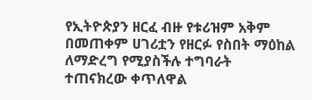የኢትዮጵያን ዘርፈ ብዙ የቱሪዝም አቅም በመጠቀም ሀገሪቷን የዘርፉ የስበት ማዕከል ለማድረግ የሚያስችሉ ተግባራት ተጠናክረው ቀጥለዋል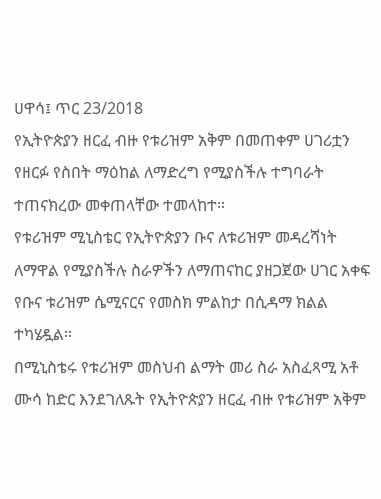ሀዋሳ፤ ጥር 23/2018
የኢትዮጵያን ዘርፈ ብዙ የቱሪዝም አቅም በመጠቀም ሀገሪቷን የዘርፉ የስበት ማዕከል ለማድረግ የሚያስችሉ ተግባራት ተጠናክረው መቀጠላቸው ተመላከተ።
የቱሪዝም ሚኒስቴር የኢትዮጵያን ቡና ለቱሪዝም መዳረሻነት ለማዋል የሚያስችሉ ስራዎችን ለማጠናከር ያዘጋጀው ሀገር አቀፍ የቡና ቱሪዝም ሴሚናርና የመስክ ምልከታ በሲዳማ ክልል ተካሄዷል።
በሚኒስቴሩ የቱሪዝም መስህብ ልማት መሪ ስራ አስፈጻሚ አቶ ሙሳ ከድር እንደገለጹት የኢትዮጵያን ዘርፈ ብዙ የቱሪዝም አቅም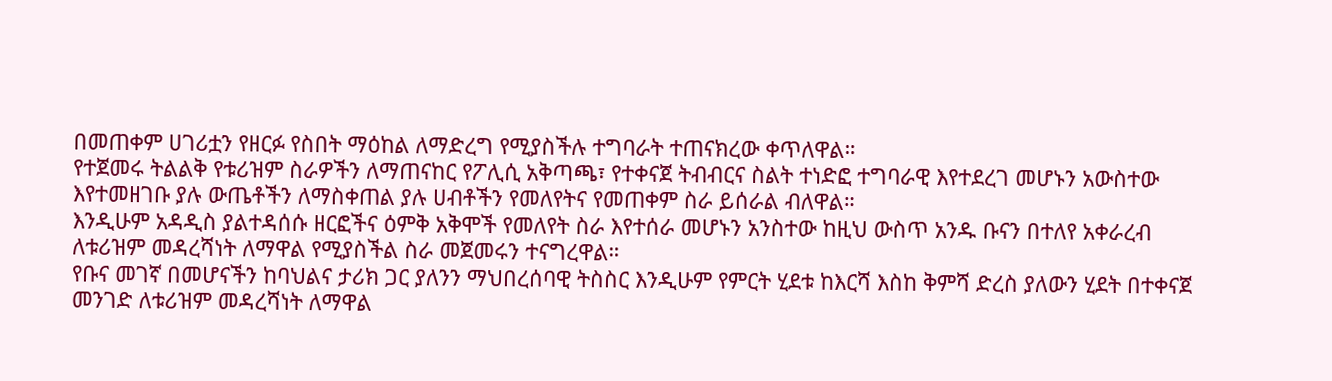በመጠቀም ሀገሪቷን የዘርፉ የስበት ማዕከል ለማድረግ የሚያስችሉ ተግባራት ተጠናክረው ቀጥለዋል።
የተጀመሩ ትልልቅ የቱሪዝም ስራዎችን ለማጠናከር የፖሊሲ አቅጣጫ፣ የተቀናጀ ትብብርና ስልት ተነድፎ ተግባራዊ እየተደረገ መሆኑን አውስተው እየተመዘገቡ ያሉ ውጤቶችን ለማስቀጠል ያሉ ሀብቶችን የመለየትና የመጠቀም ስራ ይሰራል ብለዋል።
እንዲሁም አዳዲስ ያልተዳሰሱ ዘርፎችና ዕምቅ አቅሞች የመለየት ስራ እየተሰራ መሆኑን አንስተው ከዚህ ውስጥ አንዱ ቡናን በተለየ አቀራረብ ለቱሪዝም መዳረሻነት ለማዋል የሚያስችል ስራ መጀመሩን ተናግረዋል።
የቡና መገኛ በመሆናችን ከባህልና ታሪክ ጋር ያለንን ማህበረሰባዊ ትስስር እንዲሁም የምርት ሂደቱ ከእርሻ እስከ ቅምሻ ድረስ ያለውን ሂደት በተቀናጀ መንገድ ለቱሪዝም መዳረሻነት ለማዋል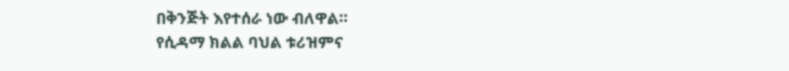በቅንጅት እየተሰራ ነው ብለዋል።
የሲዳማ ክልል ባህል ቱሪዝምና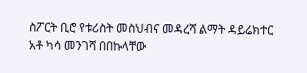ስፖርት ቢሮ የቱሪስት መስህብና መዳረሻ ልማት ዳይሬክተር አቶ ካሳ መንገሻ በበኩላቸው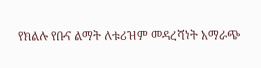የክልሉ የቡና ልማት ለቱሪዝም መዳረሻነት አማራጭ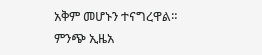አቅም መሆኑን ተናግረዋል።
ምንጭ ኢዜአ